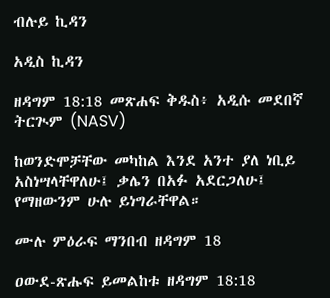ብሉይ ኪዳን

አዲስ ኪዳን

ዘዳግም 18:18 መጽሐፍ ቅዱስ፥ አዲሱ መደበኛ ትርጒም (NASV)

ከወንድሞቻቸው መካከል እንደ አንተ ያለ ነቢይ አስነሣላቸዋለሁ፤ ቃሌን በአፉ አደርጋለሁ፤ የማዘውንም ሁሉ ይነግራቸዋል።

ሙሉ ምዕራፍ ማንበብ ዘዳግም 18

ዐውደ-ጽሑፍ ይመልከቱ ዘዳግም 18:18